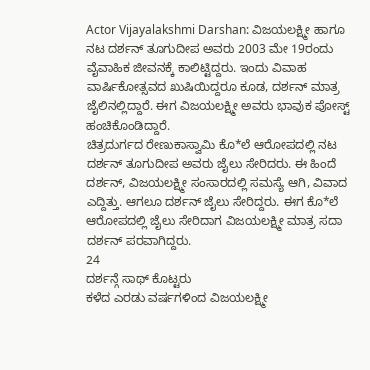Actor Vijayalakshmi Darshan: ವಿಜಯಲಕ್ಷ್ಮೀ ಹಾಗೂ ನಟ ದರ್ಶನ್ ತೂಗುದೀಪ ಅವರು 2003 ಮೇ 19ರಂದು ವೈವಾಹಿಕ ಜೀವನಕ್ಕೆ ಕಾಲಿಟ್ಟಿದ್ದರು. ಇಂದು ವಿವಾಹ ವಾರ್ಷಿಕೋತ್ಸವದ ಖುಷಿಯಿದ್ದರೂ ಕೂಡ, ದರ್ಶನ್ ಮಾತ್ರ ಜೈಲಿನಲ್ಲಿದ್ದಾರೆ. ಈಗ ವಿಜಯಲಕ್ಷ್ಮೀ ಅವರು ಭಾವುಕ ಪೋಸ್ಟ್ ಹಂಚಿಕೊಂಡಿದ್ದಾರೆ.
ಚಿತ್ರದುರ್ಗದ ರೇಣುಕಾಸ್ವಾಮಿ ಕೊ*ಲೆ ಆರೋಪದಲ್ಲಿ ನಟ ದರ್ಶನ್ ತೂಗುದೀಪ ಅವರು ಜೈಲು ಸೇರಿದರು. ಈ ಹಿಂದೆ ದರ್ಶನ್, ವಿಜಯಲಕ್ಷ್ಮೀ ಸಂಸಾರದಲ್ಲಿ ಸಮಸ್ಯೆ ಆಗಿ, ವಿವಾದ ಎದ್ದಿತ್ತು. ಆಗಲೂ ದರ್ಶನ್ ಜೈಲು ಸೇರಿದ್ದರು. ಈಗ ಕೊ*ಲೆ ಆರೋಪದಲ್ಲಿ ಜೈಲು ಸೇರಿದಾಗ ವಿಜಯಲಕ್ಷ್ಮೀ ಮಾತ್ರ ಸದಾ ದರ್ಶನ್ ಪರವಾಗಿದ್ದರು.
24
ದರ್ಶನ್ಗೆ ಸಾಥ್ ಕೊಟ್ಟರು
ಕಳೆದ ಎರಡು ವರ್ಷಗಳಿಂದ ವಿಜಯಲಕ್ಷ್ಮೀ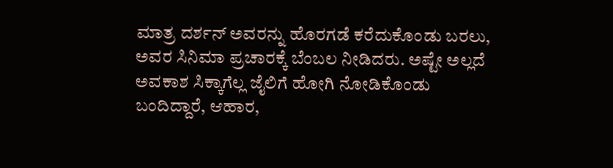ಮಾತ್ರ ದರ್ಶನ್ ಅವರನ್ನು ಹೊರಗಡೆ ಕರೆದುಕೊಂಡು ಬರಲು, ಅವರ ಸಿನಿಮಾ ಪ್ರಚಾರಕ್ಕೆ ಬೆಂಬಲ ನೀಡಿದರು. ಅಷ್ಟೇ ಅಲ್ಲದೆ ಅವಕಾಶ ಸಿಕ್ಕಾಗೆಲ್ಲ ಜೈಲಿಗೆ ಹೋಗಿ ನೋಡಿಕೊಂಡು ಬಂದಿದ್ದಾರೆ, ಆಹಾರ,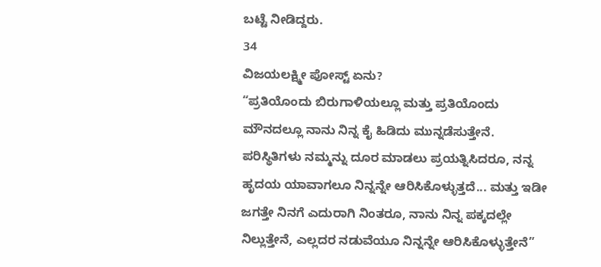ಬಟ್ಟೆ ನೀಡಿದ್ದರು.
34
ವಿಜಯಲಕ್ಷ್ಮೀ ಪೋಸ್ಟ್ ಏನು?
“ಪ್ರತಿಯೊಂದು ಬಿರುಗಾಳಿಯಲ್ಲೂ ಮತ್ತು ಪ್ರತಿಯೊಂದು ಮೌನದಲ್ಲೂ ನಾನು ನಿನ್ನ ಕೈ ಹಿಡಿದು ಮುನ್ನಡೆಸುತ್ತೇನೆ. ಪರಿಸ್ಥಿತಿಗಳು ನಮ್ಮನ್ನು ದೂರ ಮಾಡಲು ಪ್ರಯತ್ನಿಸಿದರೂ, ನನ್ನ ಹೃದಯ ಯಾವಾಗಲೂ ನಿನ್ನನ್ನೇ ಆರಿಸಿಕೊಳ್ಳುತ್ತದೆ... ಮತ್ತು ಇಡೀ ಜಗತ್ತೇ ನಿನಗೆ ಎದುರಾಗಿ ನಿಂತರೂ, ನಾನು ನಿನ್ನ ಪಕ್ಕದಲ್ಲೇ ನಿಲ್ಲುತ್ತೇನೆ, ಎಲ್ಲದರ ನಡುವೆಯೂ ನಿನ್ನನ್ನೇ ಆರಿಸಿಕೊಳ್ಳುತ್ತೇನೆ”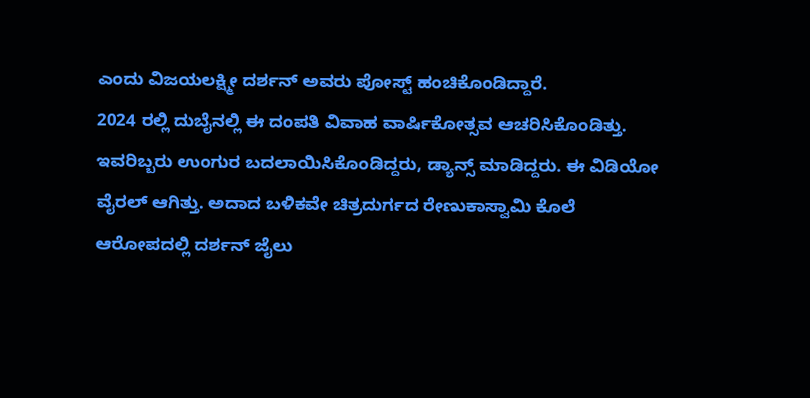ಎಂದು ವಿಜಯಲಕ್ಷ್ಮೀ ದರ್ಶನ್ ಅವರು ಪೋಸ್ಟ್ ಹಂಚಿಕೊಂಡಿದ್ದಾರೆ.
2024 ರಲ್ಲಿ ದುಬೈನಲ್ಲಿ ಈ ದಂಪತಿ ವಿವಾಹ ವಾರ್ಷಿಕೋತ್ಸವ ಆಚರಿಸಿಕೊಂಡಿತ್ತು. ಇವರಿಬ್ಬರು ಉಂಗುರ ಬದಲಾಯಿಸಿಕೊಂಡಿದ್ದರು, ಡ್ಯಾನ್ಸ್ ಮಾಡಿದ್ದರು. ಈ ವಿಡಿಯೋ ವೈರಲ್ ಆಗಿತ್ತು. ಅದಾದ ಬಳಿಕವೇ ಚಿತ್ರದುರ್ಗದ ರೇಣುಕಾಸ್ವಾಮಿ ಕೊಲೆ ಆರೋಪದಲ್ಲಿ ದರ್ಶನ್ ಜೈಲು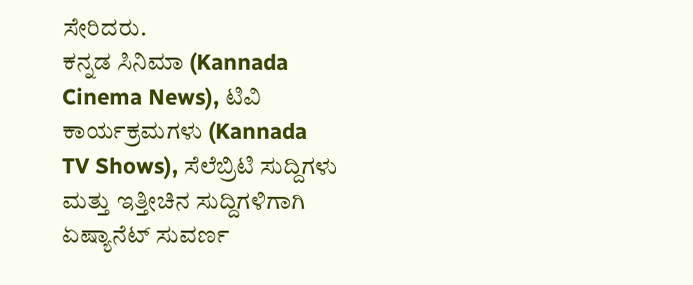ಸೇರಿದರು.
ಕನ್ನಡ ಸಿನಿಮಾ (Kannada Cinema News), ಟಿವಿ ಕಾರ್ಯಕ್ರಮಗಳು (Kannada TV Shows), ಸೆಲೆಬ್ರಿಟಿ ಸುದ್ದಿಗಳು ಮತ್ತು ಇತ್ತೀಚಿನ ಸುದ್ದಿಗಳಿಗಾಗಿ ಏಷ್ಯಾನೆಟ್ ಸುವರ್ಣ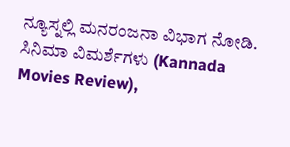ನ್ಯೂಸ್ನಲ್ಲಿ ಮನರಂಜನಾ ವಿಭಾಗ ನೋಡಿ. ಸಿನಿಮಾ ವಿಮರ್ಶೆಗಳು (Kannada Movies Review),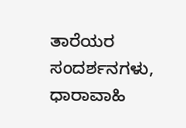ತಾರೆಯರ ಸಂದರ್ಶನಗಳು, ಧಾರಾವಾಹಿ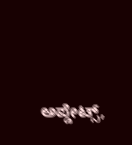ಅಪ್ಡೇಟ್ಸ್,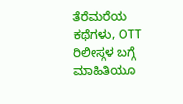ತೆರೆಮರೆಯ ಕಥೆಗಳು, OTT ರಿಲೀಸ್ಗಳ ಬಗ್ಗೆ ಮಾಹಿತಿಯೂ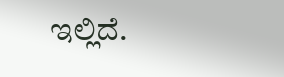ಇಲ್ಲಿದೆ.